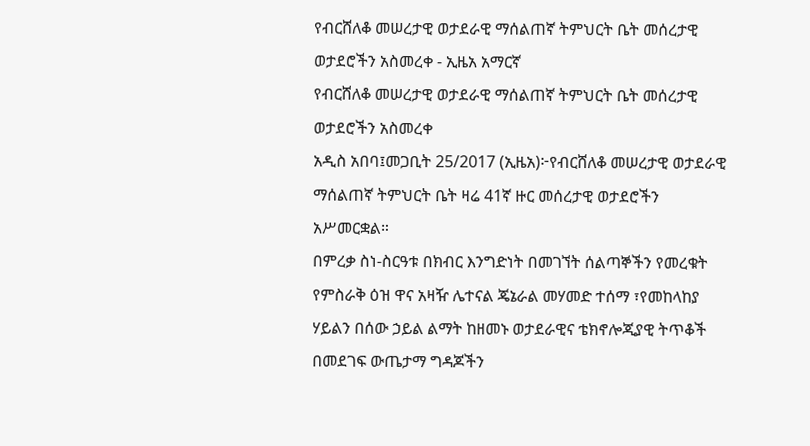የብርሸለቆ መሠረታዊ ወታደራዊ ማሰልጠኛ ትምህርት ቤት መሰረታዊ ወታደሮችን አስመረቀ - ኢዜአ አማርኛ
የብርሸለቆ መሠረታዊ ወታደራዊ ማሰልጠኛ ትምህርት ቤት መሰረታዊ ወታደሮችን አስመረቀ
አዲስ አበባ፤መጋቢት 25/2017 (ኢዜአ)፦የብርሸለቆ መሠረታዊ ወታደራዊ ማሰልጠኛ ትምህርት ቤት ዛሬ 41ኛ ዙር መሰረታዊ ወታደሮችን አሥመርቋል።
በምረቃ ስነ-ስርዓቱ በክብር እንግድነት በመገኘት ሰልጣኞችን የመረቁት የምስራቅ ዕዝ ዋና አዛዥ ሌተናል ጄኔራል መሃመድ ተሰማ ፣የመከላከያ ሃይልን በሰው ኃይል ልማት ከዘመኑ ወታደራዊና ቴክኖሎጂያዊ ትጥቆች በመደገፍ ውጤታማ ግዳጆችን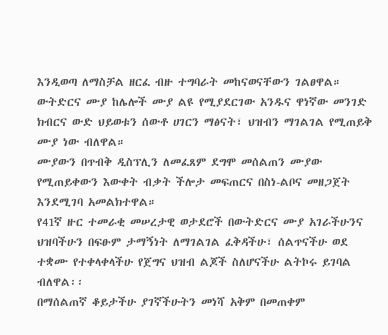እንዲወጣ ለማስቻል ዘርፈ ብዙ ተግባራት መከናወናቸውን ገልፀዋል።
ውትድርና ሙያ ከሌሎች ሙያ ልዩ የሚያደርገው አንዱና ዋነኛው መንገድ ክብርና ውድ ህይወቱን ሰውቶ ሀገርን ማፅናት፣ ህዝብን ማገልገል የሚጠይቅ ሙያ ነው ብለዋል።
ሙያውን በጥብቅ ዲስፕሊን ለመፈጸም ደግሞ መሰልጠን ሙያው የሚጠይቀውን እውቀት ብቃት ችሎታ መፍጠርና በስነ-ልቦና መዘጋጀት እንደሚገባ አመልክተዋል።
የ41ኛ ዙር ተመራቂ መሠረታዊ ወታደሮች በውትድርና ሙያ አገራችሁንና ህዝባችሁን በፍፁም ታማኝነት ለማገልገል ፈቅዳችሁ፣ ሰልጥናችሁ ወደ ተቋሙ የተቀላቀላችሁ የጀግና ህዝብ ልጆች ስለሆናችሁ ልትኮሩ ይገባል ብለዋል፡፡
በማሰልጠኛ ቆይታችሁ ያገኛችሁትን መነሻ አቅም በመጠቀም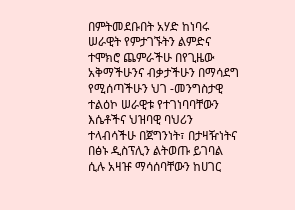በምትመደቡበት አሃድ ከነባሩ ሠራዊት የምታገኙትን ልምድና ተሞክሮ ጨምራችሁ በየጊዜው አቅማችሁንና ብቃታችሁን በማሳደግ የሚሰጣችሁን ህገ -መንግስታዊ ተልዕኮ ሠራዊቱ የተገነባባቸውን እሴቶችና ህዝባዊ ባህሪን ተላብሳችሁ በጀግንነት፣ በታዛዥነትና በፅኑ ዲስፕሊን ልትወጡ ይገባል ሲሉ አዛዡ ማሳሰባቸውን ከሀገር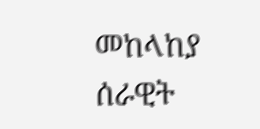መከላከያ ሰራዊት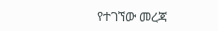የተገኘው መረጃ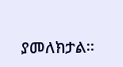ያመለክታል።